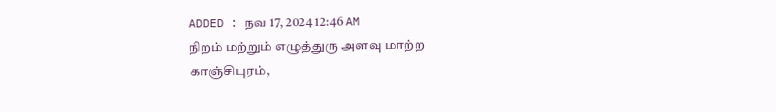ADDED : நவ 17, 2024 12:46 AM
நிறம் மற்றும் எழுத்துரு அளவு மாற்ற
காஞ்சிபுரம்,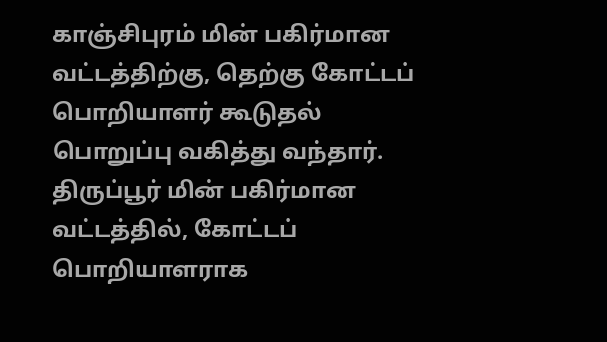காஞ்சிபுரம் மின் பகிர்மான வட்டத்திற்கு, தெற்கு கோட்டப் பொறியாளர் கூடுதல் பொறுப்பு வகித்து வந்தார்.
திருப்பூர் மின் பகிர்மான வட்டத்தில், கோட்டப் பொறியாளராக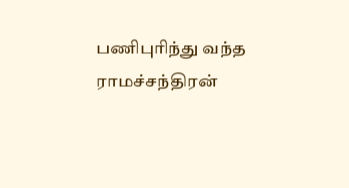பணிபுரிந்து வந்த ராமச்சந்திரன்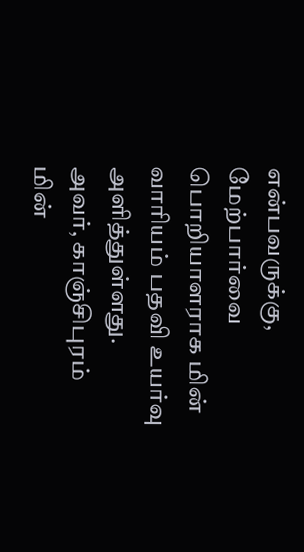என்பவருக்கு, மேற்பார்வை பொறியாளராக மின் வாரியம் பதவி உயர்வு அளித்துள்ளது.
அவர், காஞ்சிபுரம் மின்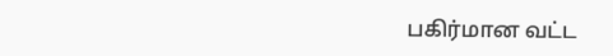பகிர்மான வட்ட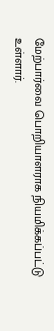மேற்பார்வை பொறியாளராக நியமிக்கப்பட்டு உள்ளார்.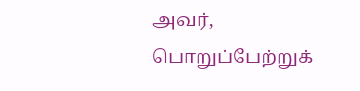அவர், பொறுப்பேற்றுக்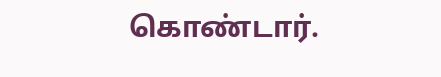கொண்டார்.